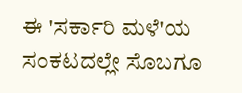ಈ 'ಸರ್ಕಾರಿ ಮಳೆ'ಯ ಸಂಕಟದಲ್ಲೇ ಸೊಬಗೂ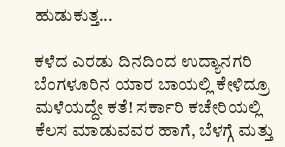ಹುಡುಕುತ್ತ...

ಕಳೆದ ಎರಡು ದಿನದಿಂದ ಉದ್ಯಾನಗರಿ ಬೆಂಗಳೂರಿನ ಯಾರ ಬಾಯಲ್ಲಿ ಕೇಳಿದ್ರೂ ಮಳೆಯದ್ದೇ ಕತೆ! ಸರ್ಕಾರಿ ಕಚೇರಿಯಲ್ಲಿ ಕೆಲಸ ಮಾಡುವವರ ಹಾಗೆ, ಬೆಳಗ್ಗೆ ಮತ್ತು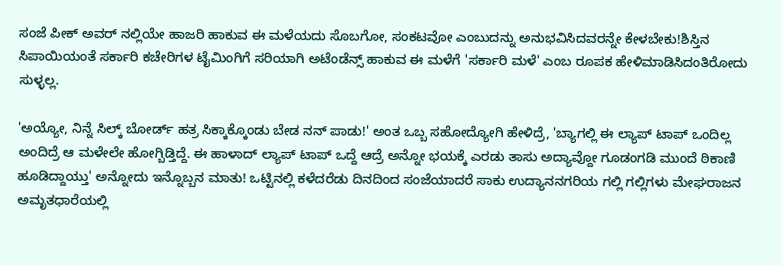ಸಂಜೆ ಪೀಕ್ ಅವರ್ ನಲ್ಲಿಯೇ ಹಾಜರಿ ಹಾಕುವ ಈ ಮಳೆಯದು ಸೊಬಗೋ, ಸಂಕಟವೋ ಎಂಬುದನ್ನು ಅನುಭವಿಸಿದವರನ್ನೇ ಕೇಳಬೇಕು!ಶಿಸ್ತಿನ ಸಿಪಾಯಿಯಂತೆ ಸರ್ಕಾರಿ ಕಚೇರಿಗಳ ಟೈಮಿಂಗಿಗೆ ಸರಿಯಾಗಿ ಅಟೆಂಡೆನ್ಸ್ ಹಾಕುವ ಈ ಮಳೆಗೆ 'ಸರ್ಕಾರಿ ಮಳೆ' ಎಂಬ ರೂಪಕ ಹೇಳಿಮಾಡಿಸಿದಂತಿರೋದು ಸುಳ್ಳಲ್ಲ.

'ಅಯ್ಯೋ, ನಿನ್ನೆ ಸಿಲ್ಕ್ ಬೋರ್ಡ್ ಹತ್ರ ಸಿಕ್ಕಾಕ್ಕೊಂಡು ಬೇಡ ನನ್ ಪಾಡು!' ಅಂತ ಒಬ್ಬ ಸಹೋದ್ಯೋಗಿ ಹೇಳಿದ್ರೆ, 'ಬ್ಯಾಗಲ್ಲಿ ಈ ಲ್ಯಾಪ್ ಟಾಪ್ ಒಂದಿಲ್ಲ ಅಂದಿದ್ರೆ ಆ ಮಳೇಲೇ ಹೋಗ್ಬಿಡ್ತಿದ್ದೆ. ಈ ಹಾಳಾದ್ ಲ್ಯಾಪ್ ಟಾಪ್ ಒದ್ದೆ ಆದ್ರೆ ಅನ್ನೋ ಭಯಕ್ಕೆ ಎರಡು ತಾಸು ಅದ್ಯಾವ್ದೋ ಗೂಡಂಗಡಿ ಮುಂದೆ ಠಿಕಾಣಿ ಹೂಡಿದ್ದಾಯ್ತು' ಅನ್ನೋದು ಇನ್ನೊಬ್ಬನ ಮಾತು! ಒಟ್ಟಿನಲ್ಲಿ ಕಳೆದರೆಡು ದಿನದಿಂದ ಸಂಜೆಯಾದರೆ ಸಾಕು ಉದ್ಯಾನನಗರಿಯ ಗಲ್ಲಿ ಗಲ್ಲಿಗಳು ಮೇಘರಾಜನ ಅಮೃತಧಾರೆಯಲ್ಲಿ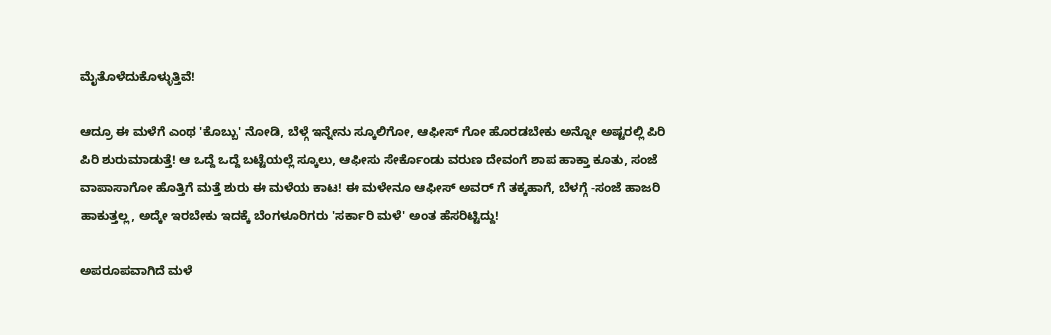ಮೈತೊಳೆದುಕೊಳ್ಳುತ್ತಿವೆ!

ಆದ್ರೂ ಈ ಮಳೆಗೆ ಎಂಥ 'ಕೊಬ್ಬು' ನೋಡಿ, ಬೆಳ್ಗೆ ಇನ್ನೇನು ಸ್ಕೂಲಿಗೋ, ಆಫೀಸ್ ಗೋ ಹೊರಡಬೇಕು ಅನ್ನೋ ಅಷ್ಟರಲ್ಲಿ ಪಿರಿ ಪಿರಿ ಶುರುಮಾಡುತ್ತೆ! ಆ ಒದ್ದೆ ಒದ್ದೆ ಬಟ್ಟೆಯಲ್ಲೆ ಸ್ಕೂಲು, ಆಫೀಸು ಸೇರ್ಕೊಂಡು ವರುಣ ದೇವಂಗೆ ಶಾಪ ಹಾಕ್ತಾ ಕೂತು, ಸಂಜೆ ವಾಪಾಸಾಗೋ ಹೊತ್ತಿಗೆ ಮತ್ತೆ ಶುರು ಈ ಮಳೆಯ ಕಾಟ! ಈ ಮಳೇನೂ ಆಫೀಸ್ ಅವರ್ ಗೆ ತಕ್ಕಹಾಗೆ, ಬೆಳಗ್ಗೆ -ಸಂಜೆ ಹಾಜರಿ ಹಾಕುತ್ತಲ್ಲ, ಅದ್ಕೇ ಇರಬೇಕು ಇದಕ್ಕೆ ಬೆಂಗಳೂರಿಗರು 'ಸರ್ಕಾರಿ ಮಳೆ' ಅಂತ ಹೆಸರಿಟ್ಟಿದ್ದು!

ಅಪರೂಪವಾಗಿದೆ ಮಳೆ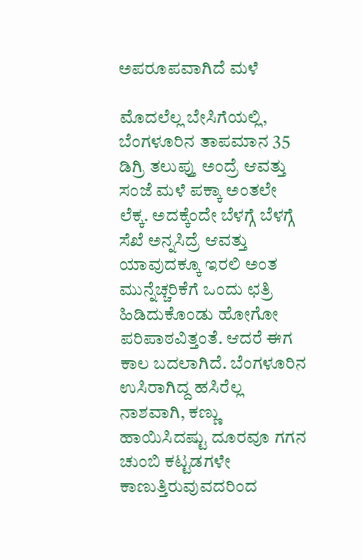ಅಪರೂಪವಾಗಿದೆ ಮಳೆ

ಮೊದಲೆಲ್ಲ ಬೇಸಿಗೆಯಲ್ಲಿ, ಬೆಂಗಳೂರಿನ ತಾಪಮಾನ 35 ಡಿಗ್ರಿ ತಲುಪ್ತು ಅಂದ್ರೆ ಆವತ್ತು ಸಂಜೆ ಮಳೆ ಪಕ್ಕಾ ಅಂತಲೇ ಲೆಕ್ಕ. ಅದಕ್ಕೆಂದೇ ಬೆಳಗ್ಗೆ ಬೆಳಗ್ಗೆ ಸೆಖೆ ಅನ್ನಸಿದ್ರೆ ಆವತ್ತು ಯಾವುದಕ್ಕೂ ಇರಲಿ ಅಂತ ಮುನ್ನೆಚ್ಚರಿಕೆಗೆ ಒಂದು ಛತ್ರಿ ಹಿಡಿದುಕೊಂಡು ಹೋಗೋ ಪರಿಪಾಠವಿತ್ತಂತೆ. ಆದರೆ ಈಗ ಕಾಲ ಬದಲಾಗಿದೆ. ಬೆಂಗಳೂರಿನ ಉಸಿರಾಗಿದ್ದ ಹಸಿರೆಲ್ಲ ನಾಶವಾಗಿ, ಕಣ್ಣು ಹಾಯಿಸಿದಷ್ಟು ದೂರವೂ ಗಗನ ಚುಂಬಿ ಕಟ್ಟಡಗಳೇ ಕಾಣುತ್ತಿರುವುವದರಿಂದ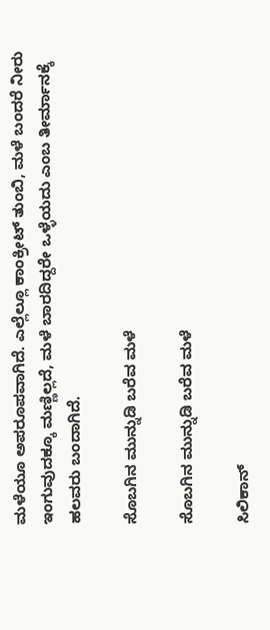ಮಳೆಯೂ ಅಪರೂಪವಾಗಿದೆ. ಎಲ್ಲೆಲ್ಲೂ ಕಾಂಕ್ರೀಟ್ ತುಂಬಿ, ಮಳೆ ಬಂದರೆ ನೀರು ಇಂಗುವುದಕ್ಕೂ ಮಣ್ಣಿಲ್ಲದೆ, ಮಳೆ ಬಾರದಿದ್ದರೇ ಒಳ್ಳೆಯದು ಎಂಬ ತೀರ್ಮಾನಕ್ಕೆ ಹಲವರು ಬಂದಾಗಿದೆ.

ಸೊಬಗಿನ ಮುನ್ನುಡಿ ಬರೆವ ಮಳೆ

ಸೊಬಗಿನ ಮುನ್ನುಡಿ ಬರೆವ ಮಳೆ

ಸಿಲಿಕಾನ್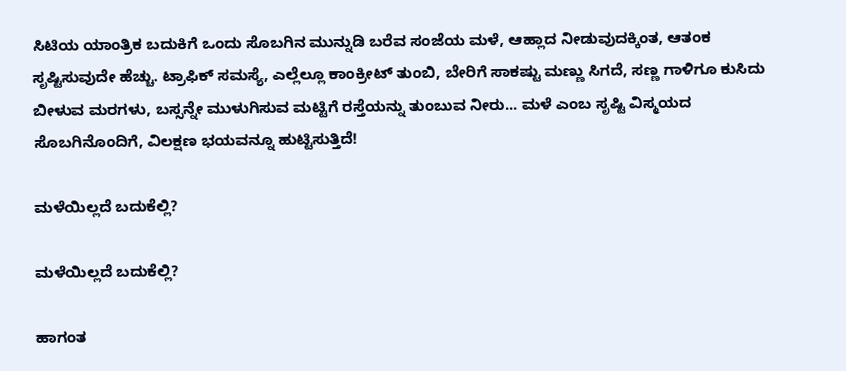ಸಿಟಿಯ ಯಾಂತ್ರಿಕ ಬದುಕಿಗೆ ಒಂದು ಸೊಬಗಿನ ಮುನ್ನುಡಿ ಬರೆವ ಸಂಜೆಯ ಮಳೆ, ಆಹ್ಲಾದ ನೀಡುವುದಕ್ಕಿಂತ, ಆತಂಕ ಸೃಷ್ಟಿಸುವುದೇ ಹೆಚ್ಚು. ಟ್ರಾಫಿಕ್ ಸಮಸ್ಯೆ, ಎಲ್ಲೆಲ್ಲೂ ಕಾಂಕ್ರೀಟ್ ತುಂಬಿ, ಬೇರಿಗೆ ಸಾಕಷ್ಟು ಮಣ್ಣು ಸಿಗದೆ, ಸಣ್ಣ ಗಾಳಿಗೂ ಕುಸಿದು ಬೀಳುವ ಮರಗಳು, ಬಸ್ಸನ್ನೇ ಮುಳುಗಿಸುವ ಮಟ್ಟಿಗೆ ರಸ್ತೆಯನ್ನು ತುಂಬುವ ನೀರು... ಮಳೆ ಎಂಬ ಸೃಷ್ಟಿ ವಿಸ್ಮಯದ ಸೊಬಗಿನೊಂದಿಗೆ, ವಿಲಕ್ಷಣ ಭಯವನ್ನೂ ಹುಟ್ಟಿಸುತ್ತಿದೆ!

ಮಳೆಯಿಲ್ಲದೆ ಬದುಕೆಲ್ಲಿ?

ಮಳೆಯಿಲ್ಲದೆ ಬದುಕೆಲ್ಲಿ?

ಹಾಗಂತ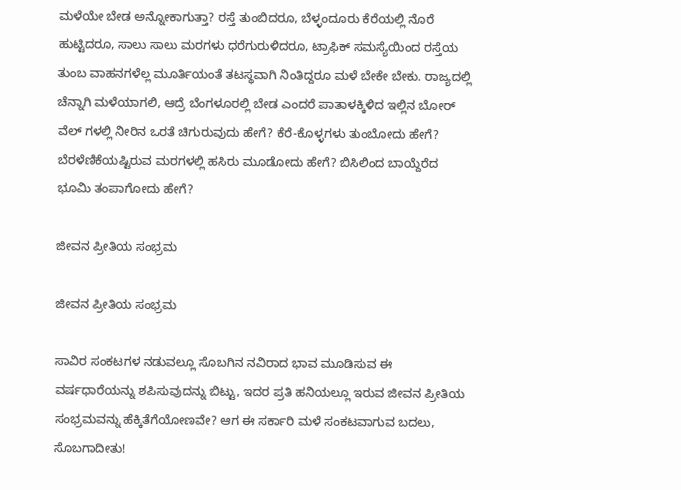ಮಳೆಯೇ ಬೇಡ ಅನ್ನೋಕಾಗುತ್ತಾ? ರಸ್ತೆ ತುಂಬಿದರೂ, ಬೆಳ್ಳಂದೂರು ಕೆರೆಯಲ್ಲಿ ನೊರೆ ಹುಟ್ಟಿದರೂ, ಸಾಲು ಸಾಲು ಮರಗಳು ಧರೆಗುರುಳಿದರೂ, ಟ್ರಾಫಿಕ್ ಸಮಸ್ಯೆಯಿಂದ ರಸ್ತೆಯ ತುಂಬ ವಾಹನಗಳೆಲ್ಲ ಮೂರ್ತಿಯಂತೆ ತಟಸ್ಥವಾಗಿ ನಿಂತಿದ್ದರೂ ಮಳೆ ಬೇಕೇ ಬೇಕು. ರಾಜ್ಯದಲ್ಲಿ ಚೆನ್ನಾಗಿ ಮಳೆಯಾಗಲಿ, ಆದ್ರೆ ಬೆಂಗಳೂರಲ್ಲಿ ಬೇಡ ಎಂದರೆ ಪಾತಾಳಕ್ಕಿಳಿದ ಇಲ್ಲಿನ ಬೋರ್ ವೆಲ್ ಗಳಲ್ಲಿ ನೀರಿನ ಒರತೆ ಚಿಗುರುವುದು ಹೇಗೆ? ಕೆರೆ-ಕೊಳ್ಳಗಳು ತುಂಬೋದು ಹೇಗೆ? ಬೆರಳೆಣಿಕೆಯಷ್ಟಿರುವ ಮರಗಳಲ್ಲಿ ಹಸಿರು ಮೂಡೋದು ಹೇಗೆ? ಬಿಸಿಲಿಂದ ಬಾಯ್ದೆರೆದ ಭೂಮಿ ತಂಪಾಗೋದು ಹೇಗೆ?

ಜೀವನ ಪ್ರೀತಿಯ ಸಂಭ್ರಮ

ಜೀವನ ಪ್ರೀತಿಯ ಸಂಭ್ರಮ

ಸಾವಿರ ಸಂಕಟಗಳ ನಡುವಲ್ಲೂ ಸೊಬಗಿನ ನವಿರಾದ ಭಾವ ಮೂಡಿಸುವ ಈ ವರ್ಷಧಾರೆಯನ್ನು ಶಪಿಸುವುದನ್ನು ಬಿಟ್ಟು, ಇದರ ಪ್ರತಿ ಹನಿಯಲ್ಲೂ ಇರುವ ಜೀವನ ಪ್ರೀತಿಯ ಸಂಭ್ರಮವನ್ನು ಹೆಕ್ಕಿತೆಗೆಯೋಣವೇ? ಆಗ ಈ ಸರ್ಕಾರಿ ಮಳೆ ಸಂಕಟವಾಗುವ ಬದಲು, ಸೊಬಗಾದೀತು!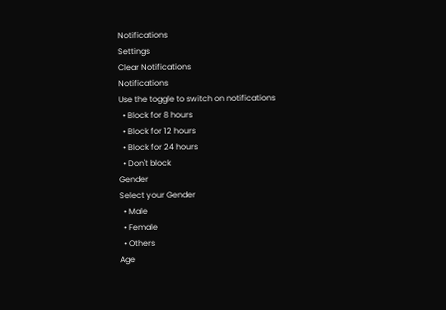Notifications
Settings
Clear Notifications
Notifications
Use the toggle to switch on notifications
  • Block for 8 hours
  • Block for 12 hours
  • Block for 24 hours
  • Don't block
Gender
Select your Gender
  • Male
  • Female
  • Others
Age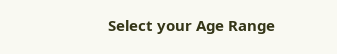Select your Age Range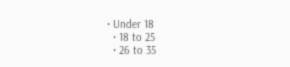• Under 18
  • 18 to 25
  • 26 to 35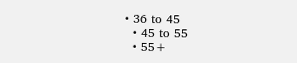• 36 to 45
  • 45 to 55
  • 55+